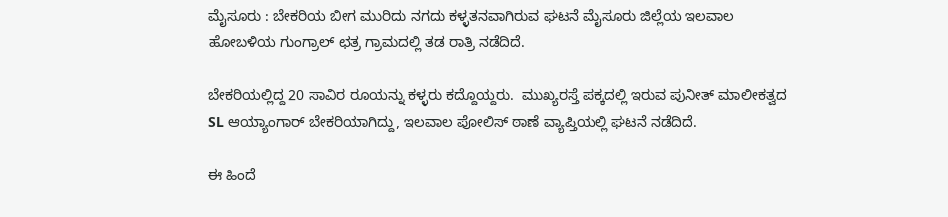ಮೈಸೂರು : ಬೇಕರಿಯ ಬೀಗ ಮುರಿದು ನಗದು ಕಳ್ಳತನವಾಗಿರುವ ಘಟನೆ ಮೈಸೂರು ಜಿಲ್ಲೆಯ ಇಲವಾಲ ಹೋಬಳಿಯ ಗುಂಗ್ರಾಲ್ ಛತ್ರ ಗ್ರಾಮದಲ್ಲಿ ತಡ ರಾತ್ರಿ ನಡೆದಿದೆ.

ಬೇಕರಿಯಲ್ಲಿದ್ದ 20 ಸಾವಿರ ರೂಯನ್ನು ಕಳ್ಳರು ಕದ್ದೊಯ್ದರು.  ಮುಖ್ಯರಸ್ತೆ ಪಕ್ಕದಲ್ಲಿ ಇರುವ ಪುನೀತ್ ಮಾಲೀಕತ್ವದ SL ಆಯ್ಯಾಂಗಾರ್ ಬೇಕರಿಯಾಗಿದ್ದು, ಇಲವಾಲ ಪೋಲಿಸ್ ಠಾಣೆ ವ್ಯಾಪ್ತಿಯಲ್ಲಿ ಘಟನೆ ನಡೆದಿದೆ.

ಈ ಹಿಂದೆ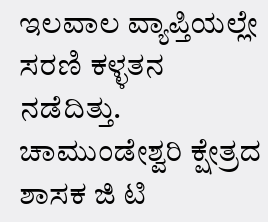ಇಲವಾಲ ವ್ಯಾಪ್ತಿಯಲ್ಲೇ ಸರಣಿ ಕಳ್ಳತನ ನಡೆದಿತ್ತು. ಚಾಮುಂಡೇಶ್ವರಿ ಕ್ಷೇತ್ರದ ಶಾಸಕ ಜಿ ಟಿ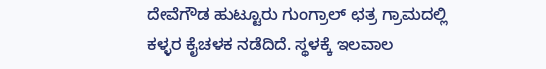ದೇವೆಗೌಡ ಹುಟ್ಟೂರು ಗುಂಗ್ರಾಲ್ ಛತ್ರ ಗ್ರಾಮದಲ್ಲಿ ಕಳ್ಳರ ಕೈಚಳಕ ನಡೆದಿದೆ. ಸ್ಥಳಕ್ಕೆ ಇಲವಾಲ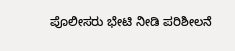ಪೊಲೀಸರು ಭೇಟಿ ನೀಡಿ ಪರಿಶೀಲನೆ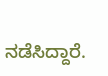ನಡೆಸಿದ್ದಾರೆ.